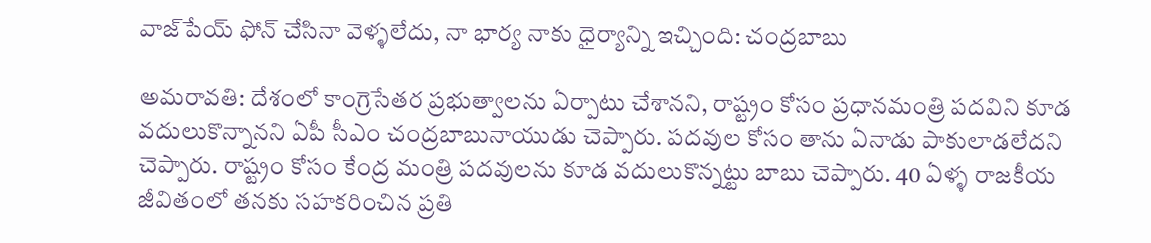వాజ్‌పేయ్ ఫోన్ చేసినా వెళ్ళలేదు, నా భార్య నాకు ధైర్యాన్ని ఇచ్చింది: చంద్రబాబు

అమరావతి: దేశంలో కాంగ్రెసేతర ప్రభుత్వాలను ఏర్పాటు చేశానని, రాష్ట్రం కోసం ప్రధానమంత్రి పదవిని కూడ వదులుకొన్నానని ఏపీ సీఎం చంద్రబాబునాయుడు చెప్పారు. పదవుల కోసం తాను ఏనాడు పాకులాడలేదని చెప్పారు. రాష్ట్రం కోసం కేంద్ర మంత్రి పదవులను కూడ వదులుకొన్నట్టు బాబు చెప్పారు. 40 ఏళ్ళ రాజకీయ జీవితంలో తనకు సహకరించిన ప్రతి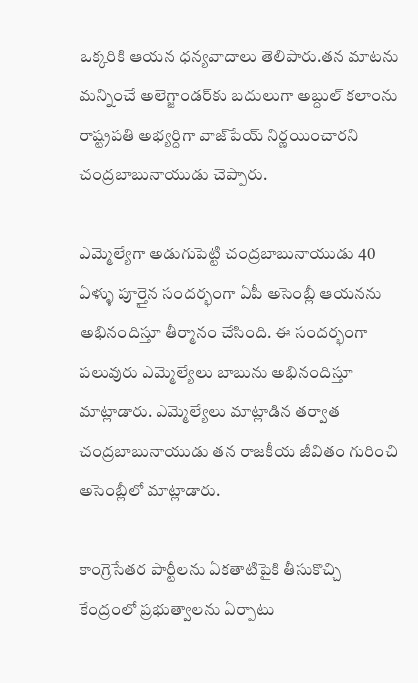ఒక్కరికి ఆయన ధన్యవాదాలు తెలిపారు.తన మాటను మన్నించే అలెగ్జాండర్‌కు బదులుగా అబ్దుల్ కలాంను రాష్ట్రపతి అభ్యర్దిగా వాజ్‌పేయ్ నిర్ణయించారని చంద్రబాబునాయుడు చెప్పారు.

ఎమ్మెల్యేగా అడుగుపెట్టి చంద్రబాబునాయుడు 40 ఏళ్ళు పూర్తైన సందర్భంగా ఏపీ అసెంబ్లీ ఆయనను అభినందిస్తూ తీర్మానం చేసింది. ఈ సందర్భంగా పలువురు ఎమ్మెల్యేలు బాబును అభినందిస్తూ మాట్లాడారు. ఎమ్మెల్యేలు మాట్లాడిన తర్వాత చంద్రబాబునాయుడు తన రాజకీయ జీవితం గురించి అసెంబ్లీలో మాట్లాడారు.

కాంగ్రెసేతర పార్టీలను ఏకతాటిపైకి తీసుకొచ్చి కేంద్రంలో ప్రభుత్వాలను ఏర్పాటు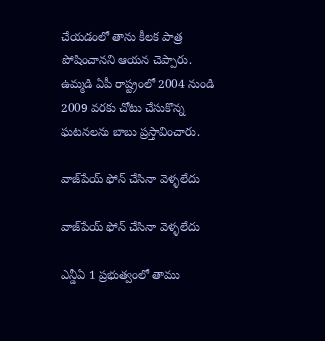చేయడంలో తాను కీలక పాత్ర పోషించానని ఆయన చెప్పారు. ఉమ్మడి ఏపీ రాష్ట్రంలో 2004 నుండి 2009 వరకు చోటు చేసుకొన్న ఘటనలను బాబు ప్రస్తావించారు.

వాజ్‌పేయ్ ఫోన్ చేసినా వెళ్ళలేదు

వాజ్‌పేయ్ ఫోన్ చేసినా వెళ్ళలేదు

ఎన్డీఏ 1 ప్రభుత్వంలో తాము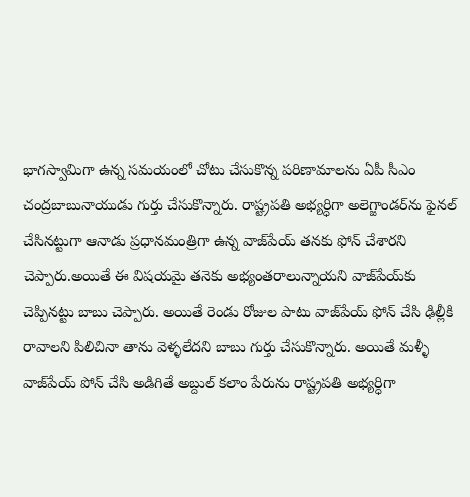భాగస్వామిగా ఉన్న సమయంలో చోటు చేసుకొన్న పరిణామాలను ఏపీ సీఎం చంద్రబాబునాయుడు గుర్తు చేసుకొన్నారు. రాష్ట్రపతి అభ్యర్ధిగా అలెగ్జాండర్‌ను ఫైనల్‌ చేసినట్టుగా ఆనాడు ప్రధానమంత్రిగా ఉన్న వాజ్‌పేయ్ తనకు ఫోన్ చేశారని చెప్పారు.అయితే ఈ విషయమై తనెకు అభ్యంతరాలున్నాయని వాజ్‌పేయ్‌కు చెప్పినట్టు బాబు చెప్పారు. అయితే రెండు రోజుల పాటు వాజ్‌పేయ్ ఫోన్ చేసి ఢిల్లీకి రావాలని పిలిచినా తాను వెళ్ళలేదని బాబు గుర్తు చేసుకొన్నారు. అయితే మళ్ళీ వాజ్‌పేయ్ పోన్ చేసి అడిగితే అబ్దుల్ కలాం పేరును రాష్ట్రపతి అభ్యర్ధిగా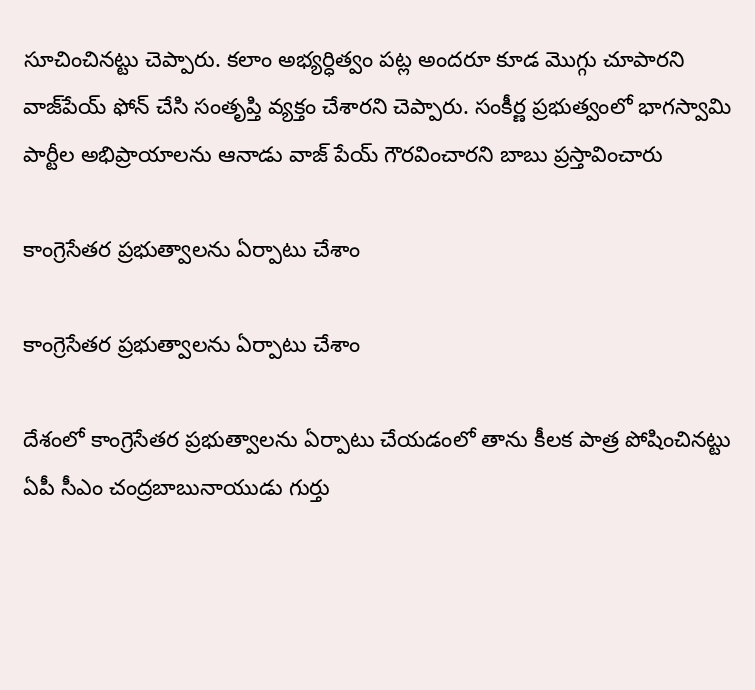సూచించినట్టు చెప్పారు. కలాం అభ్యర్ధిత్వం పట్ల అందరూ కూడ మొగ్గు చూపారని వాజ్‌పేయ్ ఫోన్ చేసి సంతృప్తి వ్యక్తం చేశారని చెప్పారు. సంకీర్ణ ప్రభుత్వంలో భాగస్వామి పార్టీల అభిప్రాయాలను ఆనాడు వాజ్ పేయ్ గౌరవించారని బాబు ప్రస్తావించారు

కాంగ్రెసేతర ప్రభుత్వాలను ఏర్పాటు చేశాం

కాంగ్రెసేతర ప్రభుత్వాలను ఏర్పాటు చేశాం

దేశంలో కాంగ్రెసేతర ప్రభుత్వాలను ఏర్పాటు చేయడంలో తాను కీలక పాత్ర పోషించినట్టు ఏపీ సీఎం చంద్రబాబునాయుడు గుర్తు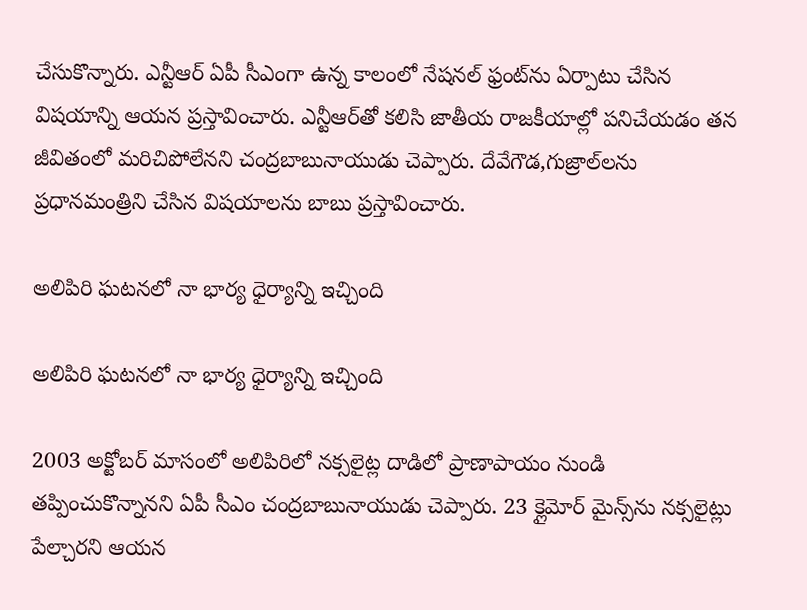చేసుకొన్నారు. ఎన్టీఆర్ ఏపీ సీఎంగా ఉన్న కాలంలో నేషనల్ ఫ్రంట్‌ను ఏర్పాటు చేసిన విషయాన్ని ఆయన ప్రస్తావించారు. ఎన్టీఆర్‌తో కలిసి జాతీయ రాజకీయాల్లో పనిచేయడం తన జీవితంలో మరిచిపోలేనని చంద్రబాబునాయుడు చెప్పారు. దేవేగౌడ,గుజ్రాల్‌లను ప్రధానమంత్రిని చేసిన విషయాలను బాబు ప్రస్తావించారు.

అలిపిరి ఘటనలో నా భార్య ధైర్యాన్ని ఇచ్చింది

అలిపిరి ఘటనలో నా భార్య ధైర్యాన్ని ఇచ్చింది

2003 అక్టోబర్ మాసంలో అలిపిరిలో నక్సలైట్ల దాడిలో ప్రాణాపాయం నుండి తప్పించుకొన్నానని ఏపీ సీఎం చంద్రబాబునాయుడు చెప్పారు. 23 క్లైమోర్ మైన్స్‌ను నక్సలైట్లు పేల్చారని ఆయన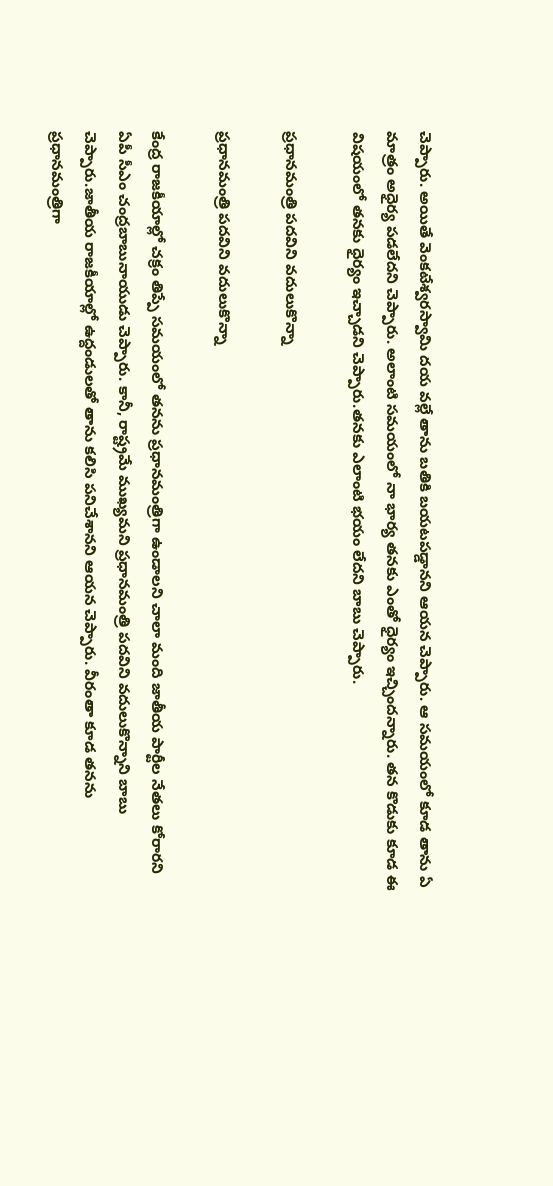చెప్పారు. అయితే వెంకటేశ్వరస్వామి దయ వల్లే తాను బతికి బయటపడ్డానని ఆయన చెప్పారు. ఆ సమయంలో కూడ తాను ఏ మాత్రం అధైర్య పడలేదని చెప్పారు. అలాంటి సమయంలో నా భార్య తనకు ఎంతో ధైర్యం ఇచ్చిందన్నారు. తన కొడుకు కూడ ఈ విషయంలో తనకు ధైర్యం ఇచ్చాడని చెప్పారు.తనకు ఎలాంటి భయం లేదని బాబు చెప్పారు.

ప్రధానమంత్రి పదవిని వదులుకొన్నా

ప్రధానమంత్రి పదవిని వదులుకొన్నా

కేంద్ర రాజకీయాల్లో చక్రం తిప్పే సమయంలో తనను ప్రధానమంత్రిగా ఉండాలని చాలా మంది జాతీయ పార్టీల నేతలు కోరారని ఏపీ సీఎం చంద్రబాబునాయుడు చెప్పారు. కానీ, రాష్ట్రమే ముఖ్యమని ప్రధానమంత్రి పదవిని వదులుకొన్నాని బాబు చెప్పారు.జాతీయ రాజకీయాల్లో ఉద్దండులతో తాను కలిసి పనిచేశానని ఆయన చెప్పారు. వీరంతా కూడ తనను ప్రధానమంత్రిగా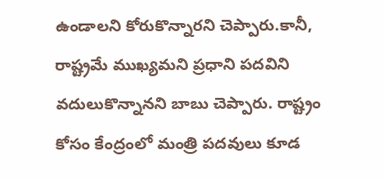ఉండాలని కోరుకొన్నారని చెప్పారు.కానీ, రాష్ట్రమే ముఖ్యమని ప్రధాని పదవిని వదులుకొన్నానని బాబు చెప్పారు. రాష్ట్రం కోసం కేంద్రంలో మంత్రి పదవులు కూడ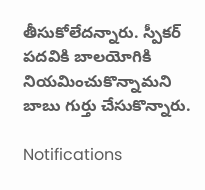తీసుకోలేదన్నారు. స్పీకర్ పదవికి బాలయోగికి నియమించుకొన్నామని బాబు గుర్తు చేసుకొన్నారు.

Notifications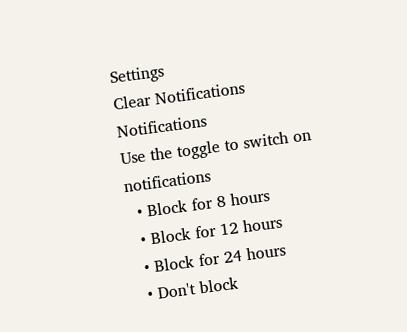Settings
Clear Notifications
Notifications
Use the toggle to switch on notifications
  • Block for 8 hours
  • Block for 12 hours
  • Block for 24 hours
  • Don't block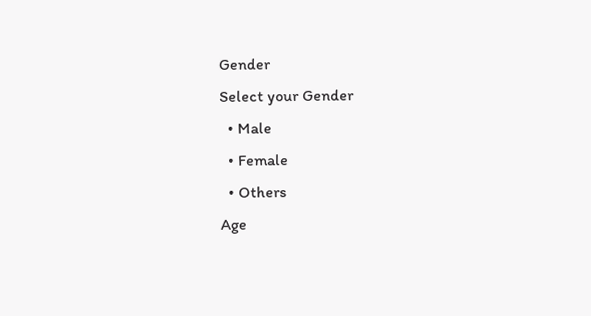Gender
Select your Gender
  • Male
  • Female
  • Others
Age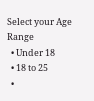Select your Age Range
  • Under 18
  • 18 to 25
  •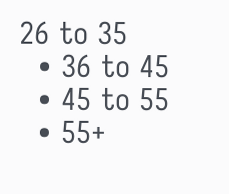26 to 35
  • 36 to 45
  • 45 to 55
  • 55+